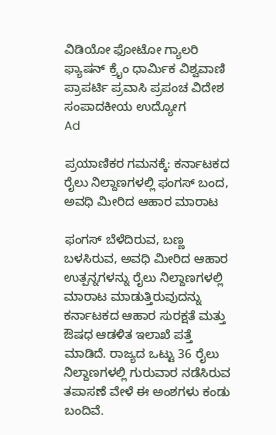ವಿಡಿಯೋ ಫೋಟೋ ಗ್ಯಾಲರಿ ಫ್ಯಾಷನ್ ಕ್ರೈಂ ಧಾರ್ಮಿಕ ವಿಶ್ವವಾಣಿ ಪ್ರಾಪರ್ಟಿ ಪ್ರವಾಸಿ ಪ್ರಪಂಚ ವಿದೇಶ ಸಂಪಾದಕೀಯ ಉದ್ಯೋಗ
Ad

ಪ್ರಯಾಣಿಕರ ಗಮನಕ್ಕೆ: ಕರ್ನಾಟಕದ ರೈಲು ನಿಲ್ದಾಣಗಳಲ್ಲಿ ಫಂಗಸ್ ಬಂದ, ಅವಧಿ ಮೀರಿದ ಆಹಾರ ಮಾರಾಟ

ಫಂಗಸ್ ಬೆಳೆದಿರುವ, ಬಣ್ಣ ಬಳಸಿರುವ, ಅವಧಿ ಮೀರಿದ ಆಹಾರ ಉತ್ಪನ್ನಗಳನ್ನು ರೈಲು ನಿಲ್ದಾಣಗಳಲ್ಲಿ ಮಾರಾಟ ಮಾಡುತ್ತಿರುವುದನ್ನು ಕರ್ನಾಟಕದ ಆಹಾರ ಸುರಕ್ಷತೆ ಮತ್ತು ಔಷಧ ಆಡಳಿತ ಇಲಾಖೆ ಪತ್ತೆ ಮಾಡಿದೆ. ರಾಜ್ಯದ ಒಟ್ಟು 36 ರೈಲು ನಿಲ್ದಾಣಗಳಲ್ಲಿ ಗುರುವಾರ ನಡೆಸಿರುವ ತಪಾಸಣೆ ವೇಳೆ ಈ ಅಂಶಗಳು ಕಂಡು ಬಂದಿವೆ.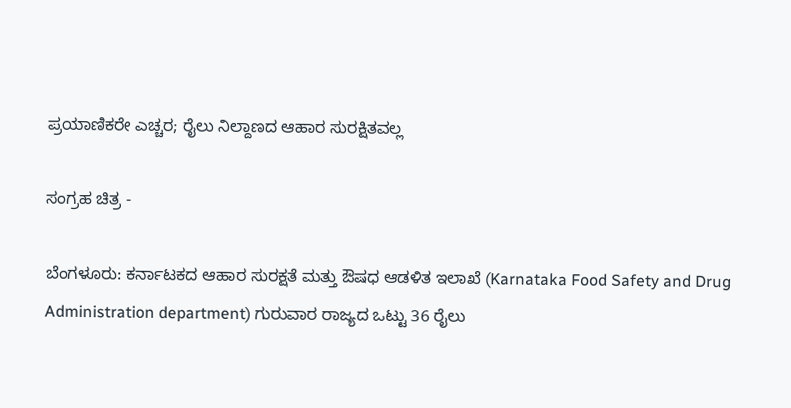ಪ್ರಯಾಣಿಕರೇ ಎಚ್ಚರ; ರೈಲು ನಿಲ್ದಾಣದ ಆಹಾರ ಸುರಕ್ಷಿತವಲ್ಲ

ಸಂಗ್ರಹ ಚಿತ್ರ -

ಬೆಂಗಳೂರು: ಕರ್ನಾಟಕದ ಆಹಾರ ಸುರಕ್ಷತೆ ಮತ್ತು ಔಷಧ ಆಡಳಿತ ಇಲಾಖೆ (Karnataka Food Safety and Drug Administration department) ಗುರುವಾರ ರಾಜ್ಯದ ಒಟ್ಟು 36 ರೈಲು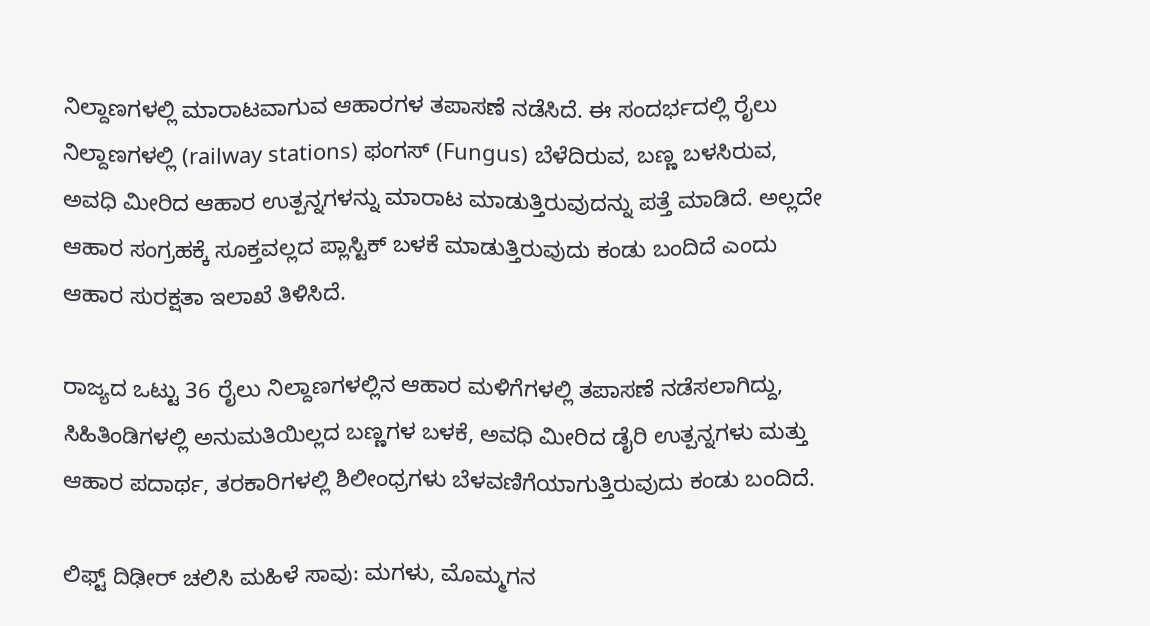ನಿಲ್ದಾಣಗಳಲ್ಲಿ ಮಾರಾಟವಾಗುವ ಆಹಾರಗಳ ತಪಾಸಣೆ ನಡೆಸಿದೆ. ಈ ಸಂದರ್ಭದಲ್ಲಿ ರೈಲು ನಿಲ್ದಾಣಗಳಲ್ಲಿ (railway stations) ಫಂಗಸ್ (Fungus) ಬೆಳೆದಿರುವ, ಬಣ್ಣ ಬಳಸಿರುವ, ಅವಧಿ ಮೀರಿದ ಆಹಾರ ಉತ್ಪನ್ನಗಳನ್ನು ಮಾರಾಟ ಮಾಡುತ್ತಿರುವುದನ್ನು ಪತ್ತೆ ಮಾಡಿದೆ. ಅಲ್ಲದೇ ಆಹಾರ ಸಂಗ್ರಹಕ್ಕೆ ಸೂಕ್ತವಲ್ಲದ ಪ್ಲಾಸ್ಟಿಕ್ ಬಳಕೆ ಮಾಡುತ್ತಿರುವುದು ಕಂಡು ಬಂದಿದೆ ಎಂದು ಆಹಾರ ಸುರಕ್ಷತಾ ಇಲಾಖೆ ತಿಳಿಸಿದೆ.

ರಾಜ್ಯದ ಒಟ್ಟು 36 ರೈಲು ನಿಲ್ದಾಣಗಳಲ್ಲಿನ ಆಹಾರ ಮಳಿಗೆಗಳಲ್ಲಿ ತಪಾಸಣೆ ನಡೆಸಲಾಗಿದ್ದು, ಸಿಹಿತಿಂಡಿಗಳಲ್ಲಿ ಅನುಮತಿಯಿಲ್ಲದ ಬಣ್ಣಗಳ ಬಳಕೆ, ಅವಧಿ ಮೀರಿದ ಡೈರಿ ಉತ್ಪನ್ನಗಳು ಮತ್ತು ಆಹಾರ ಪದಾರ್ಥ, ತರಕಾರಿಗಳಲ್ಲಿ ಶಿಲೀಂಧ್ರಗಳು ಬೆಳವಣಿಗೆಯಾಗುತ್ತಿರುವುದು ಕಂಡು ಬಂದಿದೆ.

ಲಿಫ್ಟ್‌ ದಿಢೀರ್ ಚಲಿಸಿ ಮಹಿಳೆ ಸಾವು: ಮಗಳು, ಮೊಮ್ಮಗನ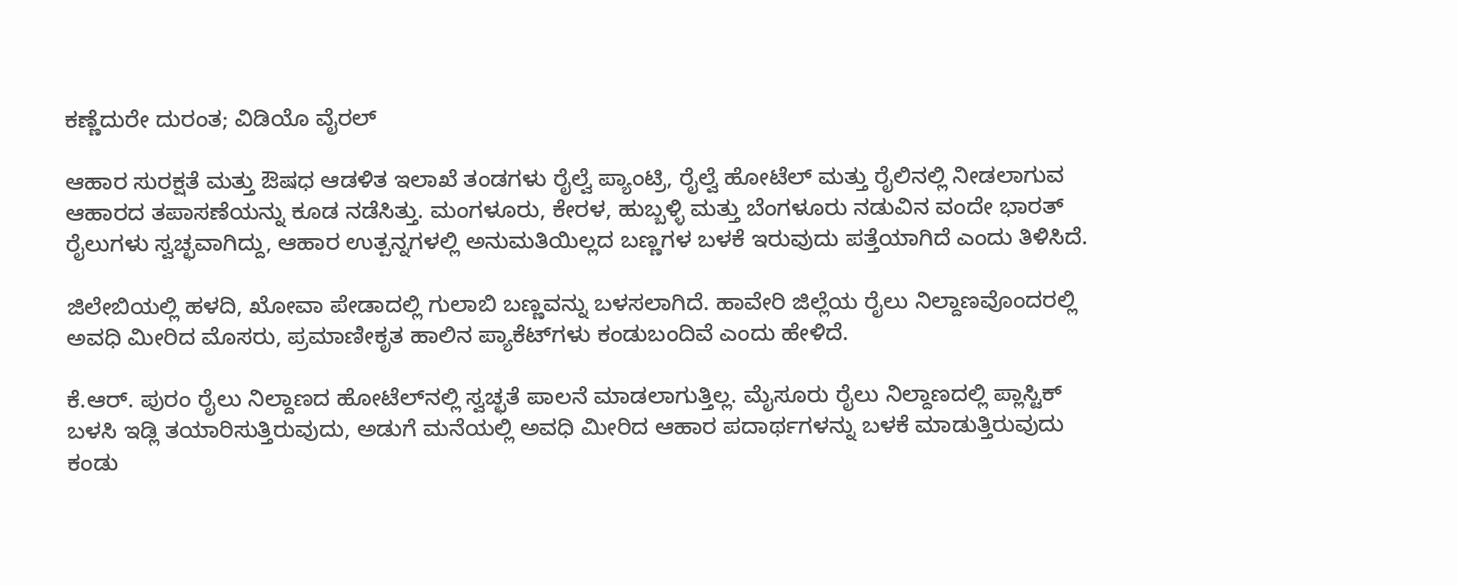ಕಣ್ಣೆದುರೇ ದುರಂತ; ವಿಡಿಯೊ ವೈರಲ್‌

ಆಹಾರ ಸುರಕ್ಷತೆ ಮತ್ತು ಔಷಧ ಆಡಳಿತ ಇಲಾಖೆ ತಂಡಗಳು ರೈಲ್ವೆ ಪ್ಯಾಂಟ್ರಿ, ರೈಲ್ವೆ ಹೋಟೆಲ್ ಮತ್ತು ರೈಲಿನಲ್ಲಿ ನೀಡಲಾಗುವ ಆಹಾರದ ತಪಾಸಣೆಯನ್ನು ಕೂಡ ನಡೆಸಿತ್ತು. ಮಂಗಳೂರು, ಕೇರಳ, ಹುಬ್ಬಳ್ಳಿ ಮತ್ತು ಬೆಂಗಳೂರು ನಡುವಿನ ವಂದೇ ಭಾರತ್ ರೈಲುಗಳು ಸ್ವಚ್ಛವಾಗಿದ್ದು, ಆಹಾರ ಉತ್ಪನ್ನಗಳಲ್ಲಿ ಅನುಮತಿಯಿಲ್ಲದ ಬಣ್ಣಗಳ ಬಳಕೆ ಇರುವುದು ಪತ್ತೆಯಾಗಿದೆ ಎಂದು ತಿಳಿಸಿದೆ.

ಜಿಲೇಬಿಯಲ್ಲಿ ಹಳದಿ, ಖೋವಾ ಪೇಡಾದಲ್ಲಿ ಗುಲಾಬಿ ಬಣ್ಣವನ್ನು ಬಳಸಲಾಗಿದೆ. ಹಾವೇರಿ ಜಿಲ್ಲೆಯ ರೈಲು ನಿಲ್ದಾಣವೊಂದರಲ್ಲಿ ಅವಧಿ ಮೀರಿದ ಮೊಸರು, ಪ್ರಮಾಣೀಕೃತ ಹಾಲಿನ ಪ್ಯಾಕೆಟ್‌ಗಳು ಕಂಡುಬಂದಿವೆ ಎಂದು ಹೇಳಿದೆ.

ಕೆ.ಆರ್. ಪುರಂ ರೈಲು ನಿಲ್ದಾಣದ ಹೋಟೆಲ್‌ನಲ್ಲಿ ಸ್ವಚ್ಛತೆ ಪಾಲನೆ ಮಾಡಲಾಗುತ್ತಿಲ್ಲ. ಮೈಸೂರು ರೈಲು ನಿಲ್ದಾಣದಲ್ಲಿ ಪ್ಲಾಸ್ಟಿಕ್ ಬಳಸಿ ಇಡ್ಲಿ ತಯಾರಿಸುತ್ತಿರುವುದು, ಅಡುಗೆ ಮನೆಯಲ್ಲಿ ಅವಧಿ ಮೀರಿದ ಆಹಾರ ಪದಾರ್ಥಗಳನ್ನು ಬಳಕೆ ಮಾಡುತ್ತಿರುವುದು ಕಂಡು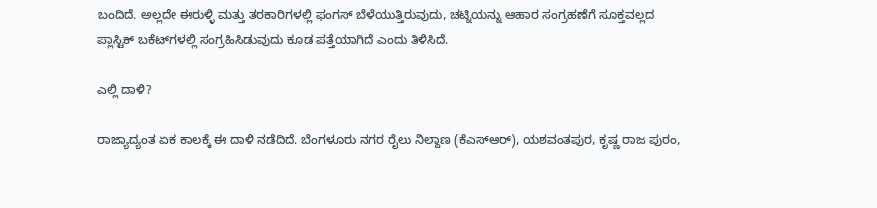ಬಂದಿದೆ. ಅಲ್ಲದೇ ಈರುಳ್ಳಿ ಮತ್ತು ತರಕಾರಿಗಳಲ್ಲಿ ಫಂಗಸ್ ಬೆಳೆಯುತ್ತಿರುವುದು, ಚಟ್ನಿಯನ್ನು ಆಹಾರ ಸಂಗ್ರಹಣೆಗೆ ಸೂಕ್ತವಲ್ಲದ ಪ್ಲಾಸ್ಟಿಕ್ ಬಕೆಟ್‌ಗಳಲ್ಲಿ ಸಂಗ್ರಹಿಸಿಡುವುದು ಕೂಡ ಪತ್ತೆಯಾಗಿದೆ ಎಂದು ತಿಳಿಸಿದೆ.

ಎಲ್ಲಿ ದಾಳಿ?

ರಾಜ್ಯಾದ್ಯಂತ ಏಕ ಕಾಲಕ್ಕೆ ಈ ದಾಳಿ ನಡೆದಿದೆ. ಬೆಂಗಳೂರು ನಗರ ರೈಲು ನಿಲ್ದಾಣ (ಕೆಎಸ್ಆರ್), ಯಶವಂತಪುರ, ಕೃಷ್ಣ ರಾಜ ಪುರಂ,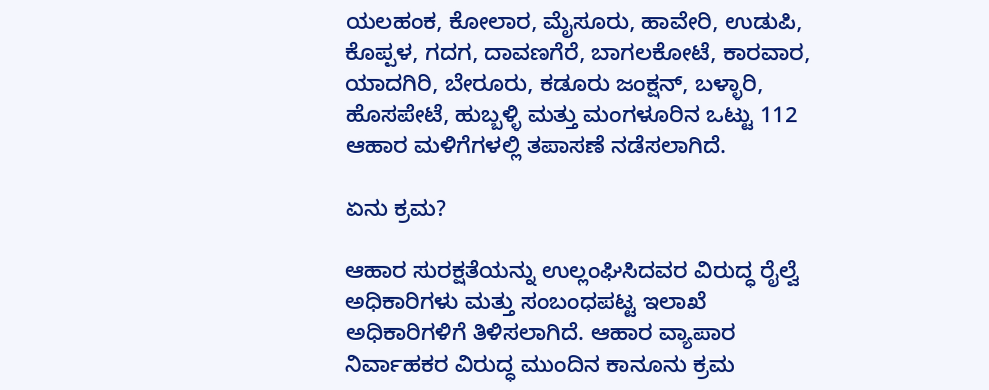ಯಲಹಂಕ, ಕೋಲಾರ, ಮೈಸೂರು, ಹಾವೇರಿ, ಉಡುಪಿ, ಕೊಪ್ಪಳ, ಗದಗ, ದಾವಣಗೆರೆ, ಬಾಗಲಕೋಟೆ, ಕಾರವಾರ, ಯಾದಗಿರಿ, ಬೇರೂರು, ಕಡೂರು ಜಂಕ್ಷನ್, ಬಳ್ಳಾರಿ, ಹೊಸಪೇಟೆ, ಹುಬ್ಬಳ್ಳಿ ಮತ್ತು ಮಂಗಳೂರಿನ ಒಟ್ಟು 112 ಆಹಾರ ಮಳಿಗೆಗಳಲ್ಲಿ ತಪಾಸಣೆ ನಡೆಸಲಾಗಿದೆ.

ಏನು ಕ್ರಮ?

ಆಹಾರ ಸುರಕ್ಷತೆಯನ್ನು ಉಲ್ಲಂಘಿಸಿದವರ ವಿರುದ್ಧ ರೈಲ್ವೆ ಅಧಿಕಾರಿಗಳು ಮತ್ತು ಸಂಬಂಧಪಟ್ಟ ಇಲಾಖೆ ಅಧಿಕಾರಿಗಳಿಗೆ ತಿಳಿಸಲಾಗಿದೆ. ಆಹಾರ ವ್ಯಾಪಾರ ನಿರ್ವಾಹಕರ ವಿರುದ್ಧ ಮುಂದಿನ ಕಾನೂನು ಕ್ರಮ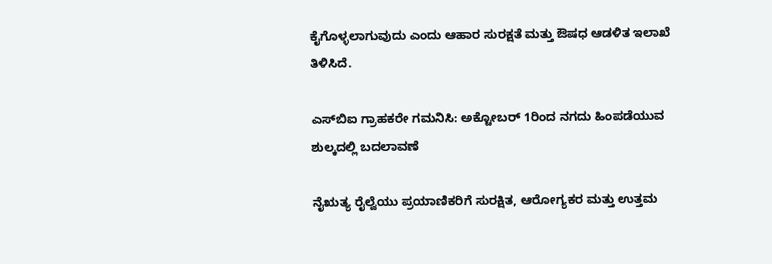ಕೈಗೊಳ್ಳಲಾಗುವುದು ಎಂದು ಆಹಾರ ಸುರಕ್ಷತೆ ಮತ್ತು ಔಷಧ ಆಡಳಿತ ಇಲಾಖೆ ತಿಳಿಸಿದೆ.

ಎಸ್‌ಬಿಐ ಗ್ರಾಹಕರೇ ಗಮನಿಸಿ: ಅಕ್ಟೋಬರ್ 1ರಿಂದ ನಗದು ಹಿಂಪಡೆಯುವ ಶುಲ್ಕದಲ್ಲಿ ಬದಲಾವಣೆ

ನೈಋತ್ಯ ರೈಲ್ವೆಯು ಪ್ರಯಾಣಿಕರಿಗೆ ಸುರಕ್ಷಿತ, ಆರೋಗ್ಯಕರ ಮತ್ತು ಉತ್ತಮ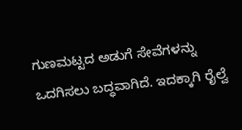ಗುಣಮಟ್ಟದ ಅಡುಗೆ ಸೇವೆಗಳನ್ನು ಒದಗಿಸಲು ಬದ್ಧವಾಗಿದೆ. ಇದಕ್ಕಾಗಿ ರೈಲ್ವೆ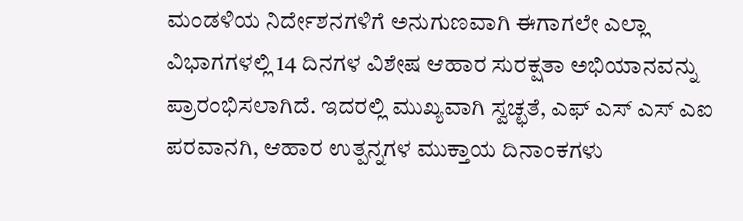ಮಂಡಳಿಯ ನಿರ್ದೇಶನಗಳಿಗೆ ಅನುಗುಣವಾಗಿ ಈಗಾಗಲೇ ಎಲ್ಲಾ ವಿಭಾಗಗಳಲ್ಲಿ 14 ದಿನಗಳ ವಿಶೇಷ ಆಹಾರ ಸುರಕ್ಷತಾ ಅಭಿಯಾನವನ್ನು ಪ್ರಾರಂಭಿಸಲಾಗಿದೆ. ಇದರಲ್ಲಿ ಮುಖ್ಯವಾಗಿ ಸ್ವಚ್ಛತೆ, ಎಫ್ ಎಸ್ ಎಸ್ ಎಐ ಪರವಾನಗಿ, ಆಹಾರ ಉತ್ಪನ್ನಗಳ ಮುಕ್ತಾಯ ದಿನಾಂಕಗಳು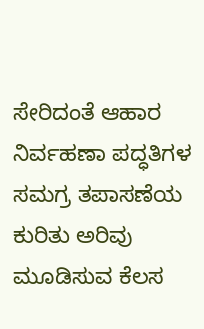ಸೇರಿದಂತೆ ಆಹಾರ ನಿರ್ವಹಣಾ ಪದ್ಧತಿಗಳ ಸಮಗ್ರ ತಪಾಸಣೆಯ ಕುರಿತು ಅರಿವು ಮೂಡಿಸುವ ಕೆಲಸ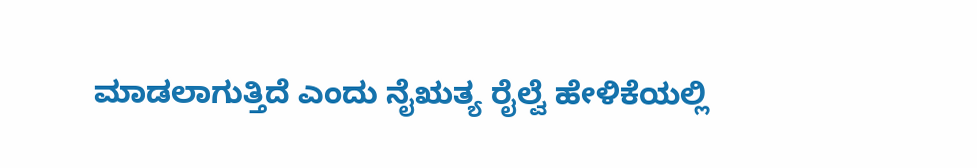ಮಾಡಲಾಗುತ್ತಿದೆ ಎಂದು ನೈಋತ್ಯ ರೈಲ್ವೆ ಹೇಳಿಕೆಯಲ್ಲಿ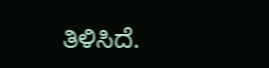ತಿಳಿಸಿದೆ.